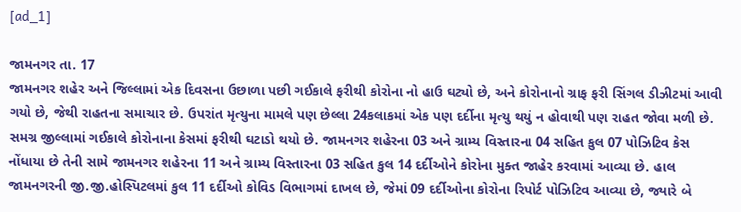[ad_1]

જામનગર તા. 17
જામનગર શહેર અને જિલ્લામાં એક દિવસના ઉછાળા પછી ગઈકાલે ફરીથી કોરોના નો હાઉ ઘટ્યો છે, અને કોરોનાનો ગ્રાફ ફરી સિંગલ ડીઝીટમાં આવી ગયો છે, જેથી રાહતના સમાચાર છે. ઉપરાંત મૃત્યુના મામલે પણ છેલ્લા 24કલાકમાં એક પણ દર્દીના મૃત્યુ થયું ન હોવાથી પણ રાહત જોવા મળી છે.
સમગ્ર જીલ્લામાં ગઈકાલે કોરોનાના કેસમાં ફરીથી ઘટાડો થયો છે. જામનગર શહેરના 03 અને ગ્રામ્ય વિસ્તારના 04 સહિત કુલ 07 પોઝિટિવ કેસ નોંધાયા છે તેની સામે જામનગર શહેરના 11 અને ગ્રામ્ય વિસ્તારના 03 સહિત કુલ 14 દર્દીઓને કોરોના મુક્ત જાહેર કરવામાં આવ્યા છે. હાલ જામનગરની જી.જી.હોસ્પિટલમાં કુલ 11 દર્દીઓ કોવિડ વિભાગમાં દાખલ છે, જેમાં 09 દર્દીઓના કોરોના રિપોર્ટ પોઝિટિવ આવ્યા છે, જ્યારે બે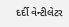દર્દી વેન્ટીલેટર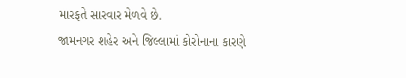મારફતે સારવાર મેળવે છે.
જામનગર શહેર અને જિલ્લામાં કોરોનાના કારણે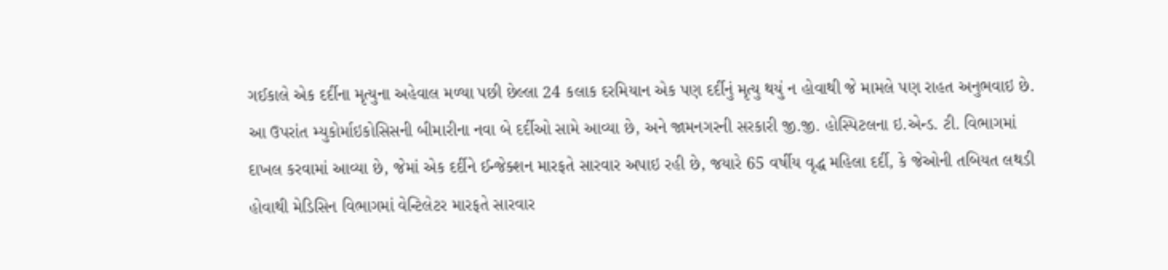ગઈકાલે એક દર્દીના મૃત્યુના અહેવાલ મળ્યા પછી છેલ્લા 24 કલાક દરમિયાન એક પણ દર્દીનું મૃત્યુ થયું ન હોવાથી જે મામલે પણ રાહત અનુભવાઇ છે.
આ ઉપરાંત મ્યુકોર્માઇકોસિસની બીમારીના નવા બે દર્દીઓ સામે આવ્યા છે, અને જામનગરની સરકારી જી.જી. હોસ્પિટલના ઇ.એન્ડ. ટી. વિભાગમાં દાખલ કરવામાં આવ્યા છે, જેમાં એક દર્દીને ઈન્જેક્શન મારફતે સારવાર અપાઇ રહી છે, જયારે 65 વર્ષીય વૃદ્ધ મહિલા દર્દી, કે જેઓની તબિયત લથડી હોવાથી મેડિસિન વિભાગમાં વેન્ટિલેટર મારફતે સારવાર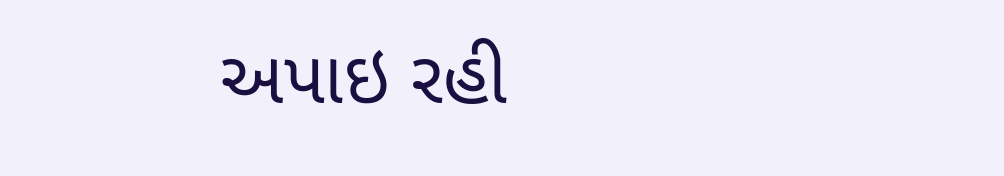અપાઇ રહી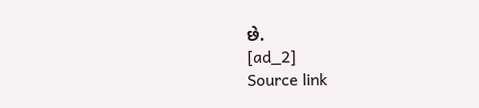છે.
[ad_2]
Source link